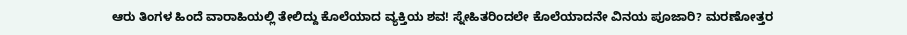ಆರು ತಿಂಗಳ ಹಿಂದೆ ವಾರಾಹಿಯಲ್ಲಿ ತೇಲಿದ್ದು ಕೊಲೆಯಾದ ವ್ಯಕ್ತಿಯ ಶವ! ಸ್ನೇಹಿತರಿಂದಲೇ ಕೊಲೆಯಾದನೇ ವಿನಯ ಪೂಜಾರಿ? ಮರಣೋತ್ತರ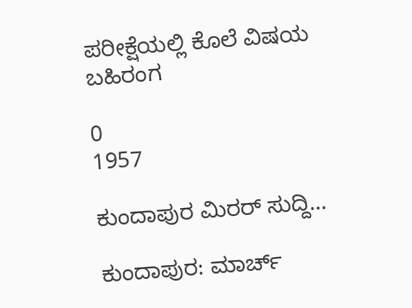ಪರೀಕ್ಷೆಯಲ್ಲಿ ಕೊಲೆ ವಿಷಯ ಬಹಿರಂಗ

0
1957

ಕುಂದಾಪುರ ಮಿರರ್ ಸುದ್ದಿ…

ಕುಂದಾಪುರ: ಮಾರ್ಚ್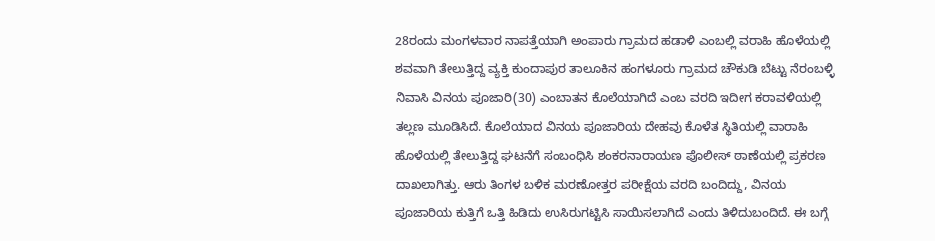28ರಂದು ಮಂಗಳವಾರ ನಾಪತ್ತೆಯಾಗಿ ಅಂಪಾರು ಗ್ರಾಮದ ಹಡಾಳಿ ಎಂಬಲ್ಲಿ ವರಾಹಿ ಹೊಳೆಯಲ್ಲಿ ಶವವಾಗಿ ತೇಲುತ್ತಿದ್ದ ವ್ಯಕ್ತಿ ಕುಂದಾಪುರ ತಾಲೂಕಿನ ಹಂಗಳೂರು ಗ್ರಾಮದ ಚೌಕುಡಿ ಬೆಟ್ಟು ನೆರಂಬಳ್ಳಿ ನಿವಾಸಿ ವಿನಯ ಪೂಜಾರಿ(30) ಎಂಬಾತನ ಕೊಲೆಯಾಗಿದೆ ಎಂಬ ವರದಿ ಇದೀಗ ಕರಾವಳಿಯಲ್ಲಿ ತಲ್ಲಣ ಮೂಡಿಸಿದೆ. ಕೊಲೆಯಾದ ವಿನಯ ಪೂಜಾರಿಯ ದೇಹವು ಕೊಳೆತ ಸ್ಥಿತಿಯಲ್ಲಿ ವಾರಾಹಿ ಹೊಳೆಯಲ್ಲಿ ತೇಲುತ್ತಿದ್ದ ಘಟನೆಗೆ ಸಂಬಂಧಿಸಿ ಶಂಕರನಾರಾಯಣ ಪೊಲೀಸ್ ಠಾಣೆಯಲ್ಲಿ ಪ್ರಕರಣ ದಾಖಲಾಗಿತ್ತು. ಆರು ತಿಂಗಳ ಬಳಿಕ ಮರಣೋತ್ತರ ಪರೀಕ್ಷೆಯ ವರದಿ ಬಂದಿದ್ದು, ವಿನಯ ಪೂಜಾರಿಯ ಕುತ್ತಿಗೆ ಒತ್ತಿ ಹಿಡಿದು ಉಸಿರುಗಟ್ಟಿಸಿ ಸಾಯಿಸಲಾಗಿದೆ ಎಂದು ತಿಳಿದುಬಂದಿದೆ. ಈ ಬಗ್ಗೆ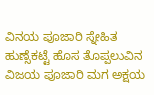ವಿನಯ ಪೂಜಾರಿ ಸ್ನೇಹಿತ ಹುಣ್ಸೆಕಟ್ಟೆ ಹೊಸ ತೊಪ್ಪಲುವಿನ ವಿಜಯ ಪೂಜಾರಿ ಮಗ ಅಕ್ಷಯ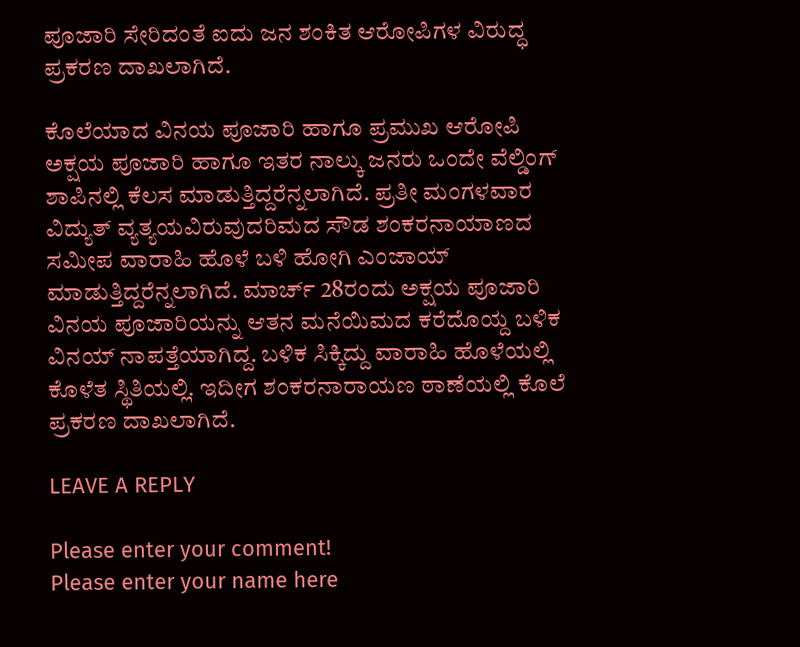ಪೂಜಾರಿ ಸೇರಿದಂತೆ ಐದು ಜನ ಶಂಕಿತ ಆರೋಪಿಗಳ ವಿರುದ್ಧ ಪ್ರಕರಣ ದಾಖಲಾಗಿದೆ.

ಕೊಲೆಯಾದ ವಿನಯ ಪೂಜಾರಿ ಹಾಗೂ ಪ್ರಮುಖ ಆರೋಪಿ ಅಕ್ಷಯ ಪೂಜಾರಿ ಹಾಗೂ ಇತರ ನಾಲ್ಕು ಜನರು ಒಂದೇ ವೆಲ್ಡಿಂಗ್ ಶಾಪಿನಲ್ಲಿ ಕೆಲಸ ಮಾಡುತ್ತಿದ್ದರೆನ್ನಲಾಗಿದೆ. ಪ್ರತೀ ಮಂಗಳವಾರ ವಿದ್ಯುತ್ ವ್ಯತ್ಯಯವಿರುವುದರಿಮದ ಸೌಡ ಶಂಕರನಾಯಾಣದ ಸಮೀಪ ವಾರಾಹಿ ಹೊಳೆ ಬಳಿ ಹೋಗಿ ಎಂಜಾಯ್ ಮಾಡುತ್ತಿದ್ದರೆನ್ನಲಾಗಿದೆ. ಮಾರ್ಚ್ 28ರಂದು ಅಕ್ಷಯ ಪೂಜಾರಿ ವಿನಯ ಪೂಜಾರಿಯನ್ನು ಆತನ ಮನೆಯಿಮದ ಕರೆದೊಯ್ದ ಬಳಿಕ ವಿನಯ್ ನಾಪತ್ತೆಯಾಗಿದ್ದ. ಬಳಿಕ ಸಿಕ್ಕಿದ್ದು ವಾರಾಹಿ ಹೊಳೆಯಲ್ಲಿ ಕೊಳೆತ ಸ್ಥಿತಿಯಲ್ಲಿ. ಇದೀಗ ಶಂಕರನಾರಾಯಣ ಠಾಣೆಯಲ್ಲಿ ಕೊಲೆ ಪ್ರಕರಣ ದಾಖಲಾಗಿದೆ.

LEAVE A REPLY

Please enter your comment!
Please enter your name here